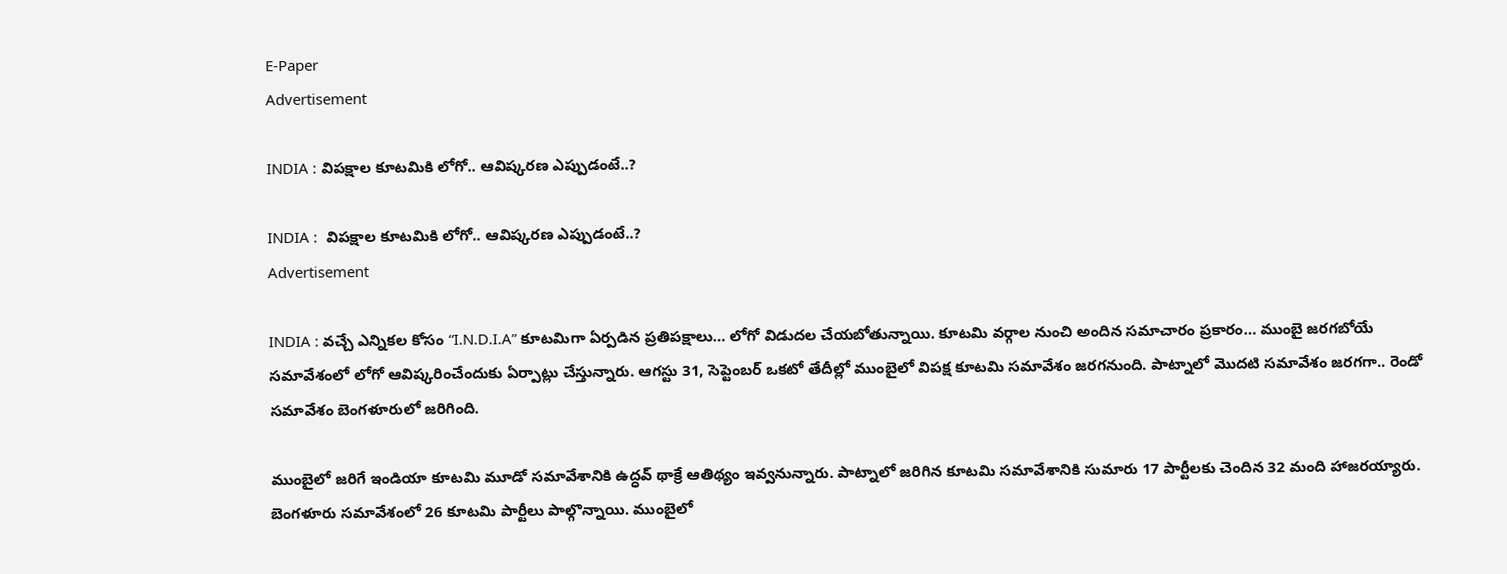E-Paper
Advertisement

INDIA : విపక్షాల కూటమికి లోగో.. ఆవిష్కరణ ఎప్పుడంటే..?

INDIA :  విపక్షాల కూటమికి లోగో.. ఆవిష్కరణ ఎప్పుడంటే..?
Advertisement

INDIA : వచ్చే ఎన్నికల కోసం “I.N.D.I.A” కూటమిగా ఏర్పడిన ప్రతిపక్షాలు… లోగో విడుదల చేయబోతున్నాయి. కూటమి వర్గాల నుంచి అందిన సమాచారం ప్రకారం… ముంబై జరగబోయే సమావేశంలో లోగో ఆవిష్కరించేందుకు ఏర్పాట్లు చేస్తున్నారు. ఆగస్టు 31, సెప్టెంబర్ ఒకటో తేదీల్లో ముంబైలో విపక్ష కూటమి సమావేశం జరగనుంది. పాట్నాలో మొదటి సమావేశం జరగగా.. రెండో సమావేశం బెంగళూరులో జరిగింది.

ముంబైలో జరిగే ఇండియా కూటమి మూడో సమావేశానికి ఉద్ధవ్ థాక్రే ఆతిథ్యం ఇవ్వనున్నారు. పాట్నాలో జరిగిన కూటమి సమావేశానికి సుమారు 17 పార్టీలకు చెందిన 32 మంది హాజరయ్యారు. బెంగళూరు సమావేశంలో 26 కూటమి పార్టీలు పాల్గొన్నాయి. ముంబైలో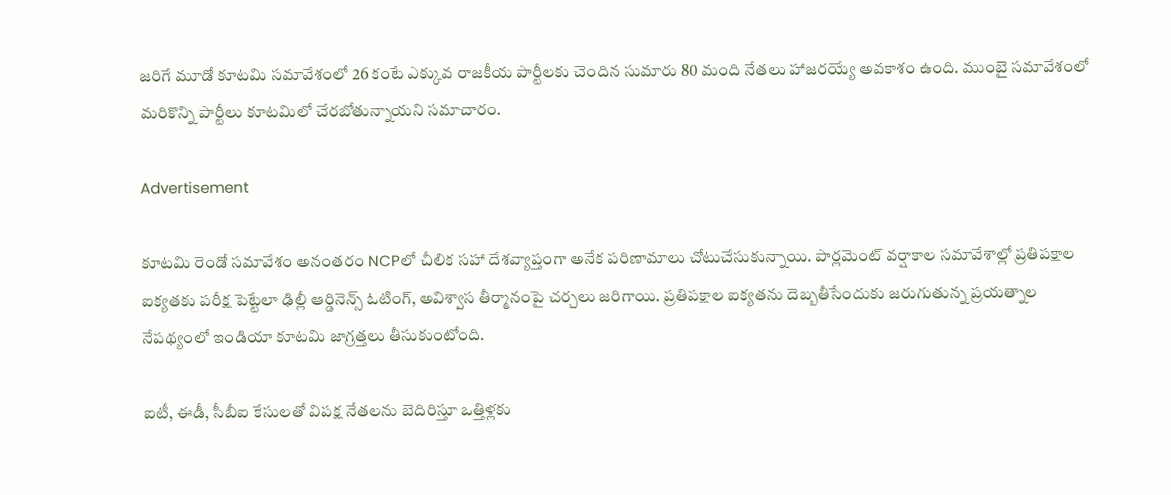జరిగే మూడో కూటమి సమావేశంలో 26 కంటే ఎక్కువ రాజకీయ పార్టీలకు చెందిన సుమారు 80 మంది నేతలు హాజరయ్యే అవకాశం ఉంది. ముంబై సమావేశంలో మరికొన్ని పార్టీలు కూటమిలో చేరబోతున్నాయని సమాచారం.

Advertisement

కూటమి రెండో సమావేశం అనంతరం NCPలో చీలిక సహా దేశవ్యాప్తంగా అనేక పరిణామాలు చోటుచేసుకున్నాయి. పార్లమెంట్ వర్షాకాల సమావేశాల్లో ప్రతిపక్షాల ఐక్యతకు పరీక్ష పెట్టేలా ఢిల్లీ ఆర్డినెన్స్ ఓటింగ్, అవిశ్వాస తీర్మానంపై చర్చలు జరిగాయి. ప్రతిపక్షాల ఐక్యతను దెబ్బతీసేందుకు జరుగుతున్న ప్రయత్నాల నేపథ్యంలో ఇండియా కూటమి జాగ్రత్తలు తీసుకుంటోంది.

ఐటీ, ఈడీ, సీబీఐ కేసులతో విపక్ష నేతలను బెదిరిస్తూ ఒత్తిళ్లకు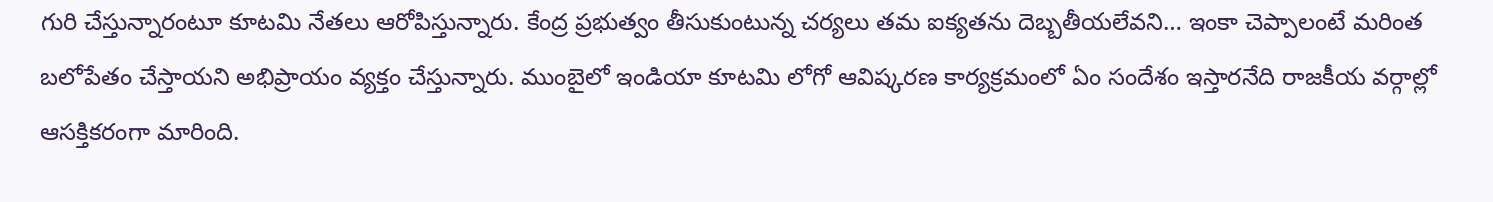గురి చేస్తున్నారంటూ కూటమి నేతలు ఆరోపిస్తున్నారు. కేంద్ర ప్రభుత్వం తీసుకుంటున్న చర్యలు తమ ఐక్యతను దెబ్బతీయలేవని… ఇంకా చెప్పాలంటే మరింత బలోపేతం చేస్తాయని అభిప్రాయం వ్యక్తం చేస్తున్నారు. ముంబైలో ఇండియా కూటమి లోగో ఆవిష్కరణ కార్యక్రమంలో ఏం సందేశం ఇస్తారనేది రాజకీయ వర్గాల్లో ఆసక్తికరంగా మారింది.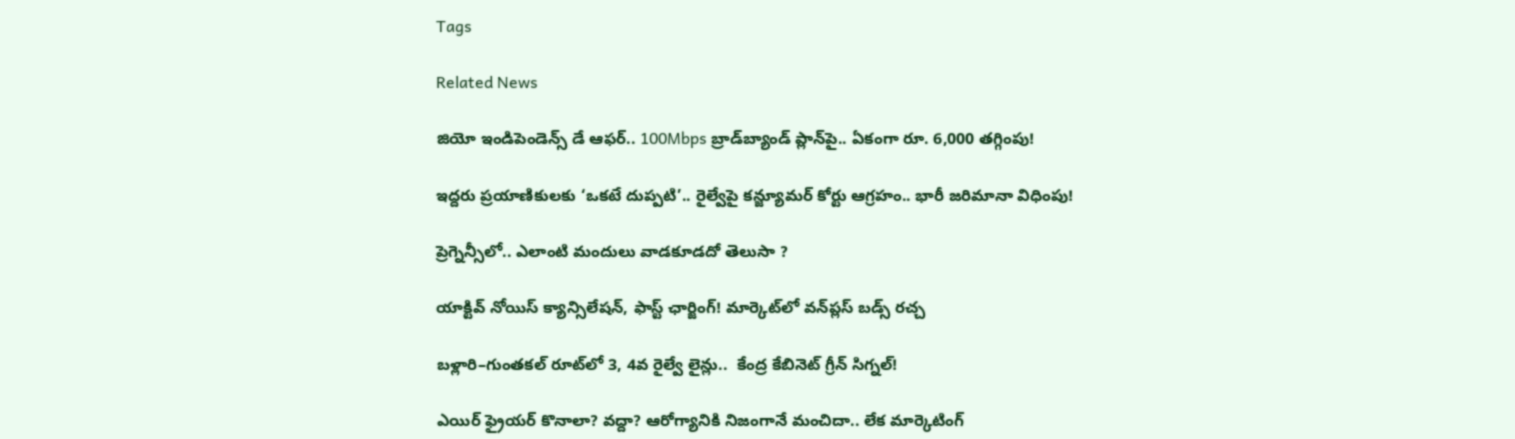Tags

Related News

జియో ఇండిపెండెన్స్ డే ఆఫర్.. 100Mbps బ్రాడ్‌బ్యాండ్ ప్లాన్‌పై.. ఏకంగా రూ. 6,000 తగ్గింపు!

ఇద్దరు ప్రయాణికులకు ‘ఒకటే దుప్పటి’.. రైల్వేపై కన్జ్యూమర్ కోర్టు ఆగ్రహం.. భారీ జరిమానా విధింపు!

ప్రెగ్నెన్సీలో.. ఎలాంటి మందులు వాడకూడదో తెలుసా ?

యాక్టివ్ నోయిస్ క్యాన్సిలేషన్, ఫాస్ట్ ఛార్జింగ్! మార్కెట్‌లో వన్‌ప్లస్ బడ్స్ రచ్చ

బళ్లారి–గుంతకల్ రూట్‌లో 3, 4వ రైల్వే లైన్లు..  కేంద్ర కేబినెట్ గ్రీన్ సిగ్నల్!

ఎయిర్ ఫ్రైయర్ కొనాలా? వద్దా? ఆరోగ్యానికి నిజంగానే మంచిదా.. లేక మార్కెటింగ్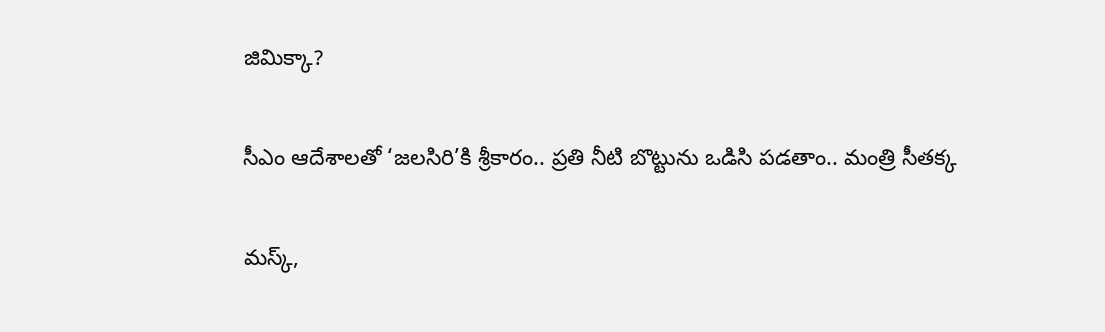జిమిక్కా?

సీఎం ఆదేశాలతో ‘జలసిరి’కి శ్రీకారం.. ప్రతి నీటి బొట్టును ఒడిసి పడతాం.. మంత్రి సీతక్క

మస్క్,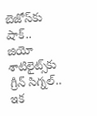బెజోస్‌కు షాక్.. జియో శాటిలైట్స్‌కు గ్రీన్ సిగ్నల్.. ఇక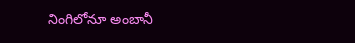నింగిలోనూ అంబానీ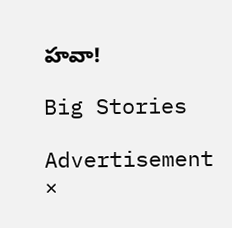హవా!

Big Stories

Advertisement
×